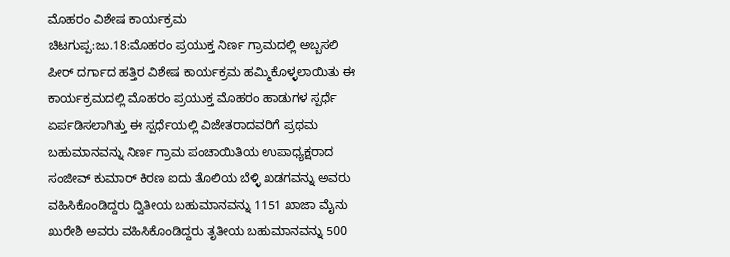ಮೊಹರಂ ವಿಶೇಷ ಕಾರ್ಯಕ್ರಮ
ಚಿಟಗುಪ್ಪ:ಜು.18:ಮೊಹರಂ ಪ್ರಯುಕ್ತ ನಿರ್ಣ ಗ್ರಾಮದಲ್ಲಿ ಅಬ್ಬಸಲಿ ಪೀರ್ ದರ್ಗಾದ ಹತ್ತಿರ ವಿಶೇಷ ಕಾರ್ಯಕ್ರಮ ಹಮ್ಮಿಕೊಳ್ಳಲಾಯಿತು ಈ ಕಾರ್ಯಕ್ರಮದಲ್ಲಿ ಮೊಹರಂ ಪ್ರಯುಕ್ತ ಮೊಹರಂ ಹಾಡುಗಳ ಸ್ಪರ್ಧೆ ಏರ್ಪಡಿಸಲಾಗಿತ್ತು ಈ ಸ್ಪರ್ಧೆಯಲ್ಲಿ ವಿಜೇತರಾದವರಿಗೆ ಪ್ರಥಮ ಬಹುಮಾನವನ್ನು ನಿರ್ಣ ಗ್ರಾಮ ಪಂಚಾಯಿತಿಯ ಉಪಾಧ್ಯಕ್ಷರಾದ ಸಂಜೀವ್ ಕುಮಾರ್ ಕಿರಣ ಐದು ತೊಲಿಯ ಬೆಳ್ಳಿ ಖಡಗವನ್ನು ಅವರು ವಹಿಸಿಕೊಂಡಿದ್ದರು ದ್ವಿತೀಯ ಬಹುಮಾನವನ್ನು 1151 ಖಾಜಾ ಮೈನು ಖುರೇಶಿ ಅವರು ವಹಿಸಿಕೊಂಡಿದ್ದರು ತೃತೀಯ ಬಹುಮಾನವನ್ನು 500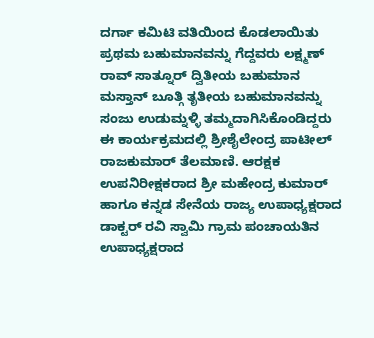ದರ್ಗಾ ಕಮಿಟಿ ವತಿಯಿಂದ ಕೊಡಲಾಯಿತು ಪ್ರಥಮ ಬಹುಮಾನವನ್ನು ಗೆದ್ದವರು ಲಕ್ಷ್ಮಣ್ ರಾವ್ ಸಾತ್ನೂರ್ ದ್ವಿತೀಯ ಬಹುಮಾನ ಮಸ್ತಾನ್ ಬೂತ್ಗಿ ತೃತೀಯ ಬಹುಮಾನವನ್ನು ಸಂಜು ಉಡುಮ್ನಳ್ಳಿ ತಮ್ಮದಾಗಿಸಿಕೊಂಡಿದ್ದರು ಈ ಕಾರ್ಯಕ್ರಮದಲ್ಲಿ ಶ್ರೀಶೈಲೇಂದ್ರ ಪಾಟೀಲ್ ರಾಜಕುಮಾರ್ ತೆಲಮಾಣಿ. ಆರಕ್ಷಕ ಉಪನಿರೀಕ್ಷಕರಾದ ಶ್ರೀ ಮಹೇಂದ್ರ ಕುಮಾರ್ ಹಾಗೂ ಕನ್ನಡ ಸೇನೆಯ ರಾಜ್ಯ ಉಪಾಧ್ಯಕ್ಷರಾದ ಡಾಕ್ಟರ್ ರವಿ ಸ್ವಾಮಿ ಗ್ರಾಮ ಪಂಚಾಯತಿನ ಉಪಾಧ್ಯಕ್ಷರಾದ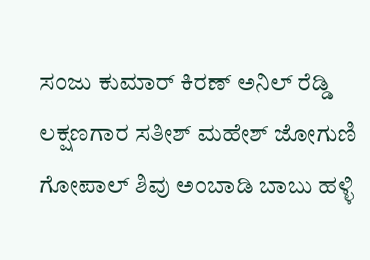ಸಂಜು ಕುಮಾರ್ ಕಿರಣ್ ಅನಿಲ್ ರೆಡ್ಡಿ ಲಕ್ಷಣಗಾರ ಸತೀಶ್ ಮಹೇಶ್ ಜೋಗುಣಿ ಗೋಪಾಲ್ ಶಿವು ಅಂಬಾಡಿ ಬಾಬು ಹಳ್ಳಿ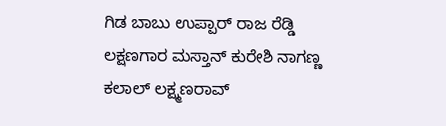ಗಿಡ ಬಾಬು ಉಪ್ಪಾರ್ ರಾಜ ರೆಡ್ಡಿ ಲಕ್ಷಣಗಾರ ಮಸ್ತಾನ್ ಕುರೇಶಿ ನಾಗಣ್ಣ ಕಲಾಲ್ ಲಕ್ಷ್ಮಣರಾವ್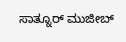ಸಾತ್ನೂರ್ ಮುಜೀಬ್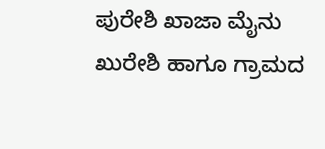ಪುರೇಶಿ ಖಾಜಾ ಮೈನು ಖುರೇಶಿ ಹಾಗೂ ಗ್ರಾಮದ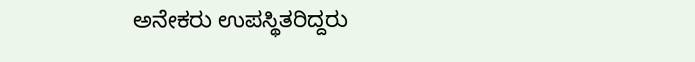ಅನೇಕರು ಉಪಸ್ಥಿತರಿದ್ದರು